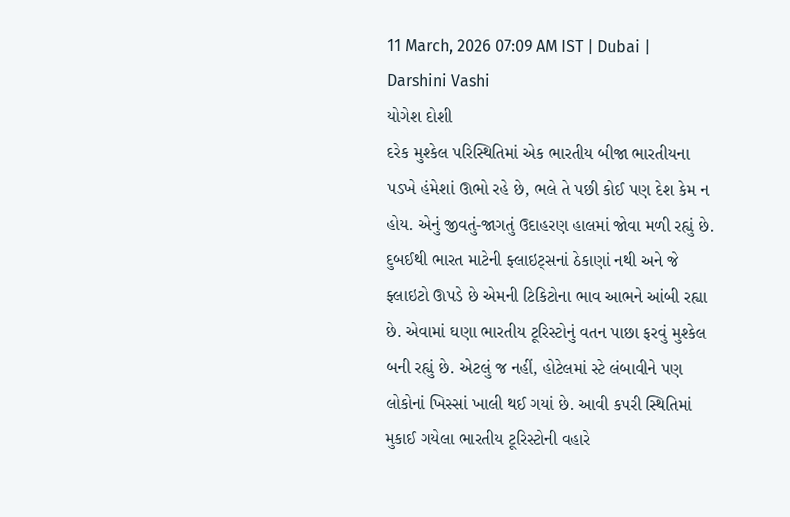11 March, 2026 07:09 AM IST | Dubai | Darshini Vashi
યોગેશ દોશી
દરેક મુશ્કેલ પરિસ્થિતિમાં એક ભારતીય બીજા ભારતીયના પડખે હંમેશાં ઊભો રહે છે, ભલે તે પછી કોઈ પણ દેશ કેમ ન હોય. એનું જીવતું-જાગતું ઉદાહરણ હાલમાં જોવા મળી રહ્યું છે. દુબઈથી ભારત માટેની ફ્લાઇટ્સનાં ઠેકાણાં નથી અને જે ફ્લાઇટો ઊપડે છે એમની ટિકિટોના ભાવ આભને આંબી રહ્યા છે. એવામાં ઘણા ભારતીય ટૂરિસ્ટોનું વતન પાછા ફરવું મુશ્કેલ બની રહ્યું છે. એટલું જ નહીં, હોટેલમાં સ્ટે લંબાવીને પણ લોકોનાં ખિસ્સાં ખાલી થઈ ગયાં છે. આવી કપરી સ્થિતિમાં મુકાઈ ગયેલા ભારતીય ટૂરિસ્ટોની વહારે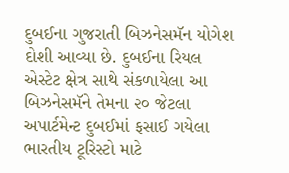દુબઈના ગુજરાતી બિઝનેસમૅન યોગેશ દોશી આવ્યા છે. દુબઈના રિયલ એસ્ટેટ ક્ષેત્ર સાથે સંકળાયેલા આ બિઝનેસમૅને તેમના ૨૦ જેટલા અપાર્ટમેન્ટ દુબઈમાં ફસાઈ ગયેલા ભારતીય ટૂરિસ્ટો માટે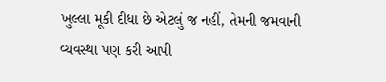ખુલ્લા મૂકી દીધા છે એટલું જ નહીં, તેમની જમવાની વ્યવસ્થા પણ કરી આપી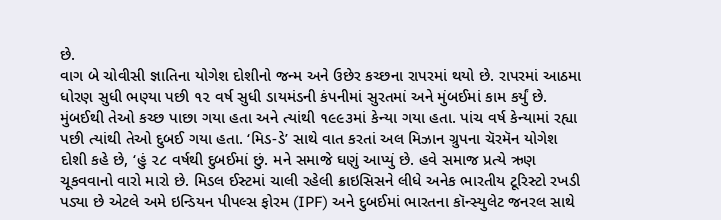છે.
વાગ બે ચોવીસી જ્ઞાતિના યોગેશ દોશીનો જન્મ અને ઉછેર કચ્છના રાપરમાં થયો છે. રાપરમાં આઠમા ધોરણ સુધી ભણ્યા પછી ૧૨ વર્ષ સુધી ડાયમંડની કંપનીમાં સુરતમાં અને મુંબઈમાં કામ કર્યું છે. મુંબઈથી તેઓ કચ્છ પાછા ગયા હતા અને ત્યાંથી ૧૯૯૩માં કેન્યા ગયા હતા. પાંચ વર્ષ કેન્યામાં રહ્યા પછી ત્યાંથી તેઓ દુબઈ ગયા હતા. ‘મિડ-ડે’ સાથે વાત કરતાં અલ મિઝાન ગ્રુપના ચૅરમૅન યોગેશ દોશી કહે છે, ‘હું ૨૮ વર્ષથી દુબઈમાં છું. મને સમાજે ઘણું આપ્યું છે. હવે સમાજ પ્રત્યે ઋણ ચૂકવવાનો વારો મારો છે. મિડલ ઈસ્ટમાં ચાલી રહેલી ક્રાઇસિસને લીધે અનેક ભારતીય ટૂરિસ્ટો રખડી પડ્યા છે એટલે અમે ઇન્ડિયન પીપલ્સ ફોરમ (IPF) અને દુબઈમાં ભારતના કૉન્સ્યુલેટ જનરલ સાથે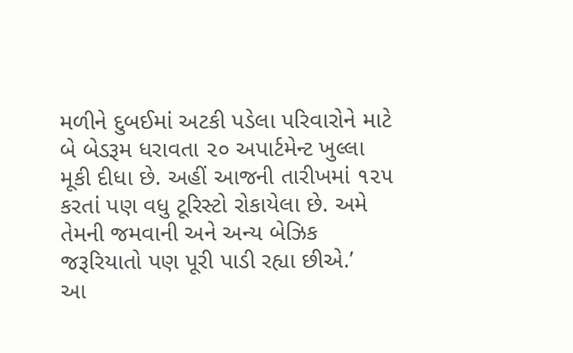મળીને દુબઈમાં અટકી પડેલા પરિવારોને માટે બે બેડરૂમ ધરાવતા ૨૦ અપાર્ટમેન્ટ ખુલ્લા મૂકી દીધા છે. અહીં આજની તારીખમાં ૧૨૫ કરતાં પણ વધુ ટૂરિસ્ટો રોકાયેલા છે. અમે તેમની જમવાની અને અન્ય બેઝિક જરૂરિયાતો પણ પૂરી પાડી રહ્યા છીએ.’
આ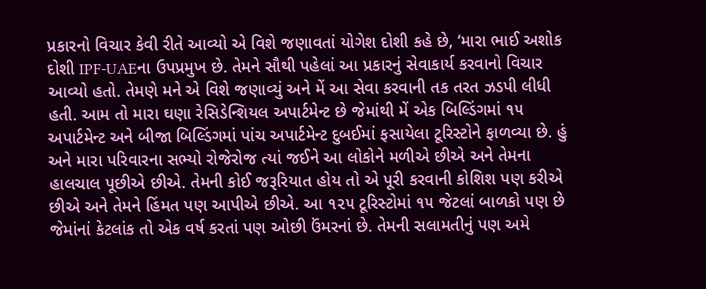પ્રકારનો વિચાર કેવી રીતે આવ્યો એ વિશે જણાવતાં યોગેશ દોશી કહે છે, ‘મારા ભાઈ અશોક દોશી IPF-UAEના ઉપપ્રમુખ છે. તેમને સૌથી પહેલાં આ પ્રકારનું સેવાકાર્ય કરવાનો વિચાર આવ્યો હતો. તેમણે મને એ વિશે જણાવ્યું અને મેં આ સેવા કરવાની તક તરત ઝડપી લીધી હતી. આમ તો મારા ઘણા રેસિડેન્શિયલ અપાર્ટમેન્ટ છે જેમાંથી મેં એક બિલ્ડિંગમાં ૧૫ અપાર્ટમેન્ટ અને બીજા બિલ્ડિંગમાં પાંચ અપાર્ટમેન્ટ દુબઈમાં ફસાયેલા ટૂરિસ્ટોને ફાળવ્યા છે. હું અને મારા પરિવારના સભ્યો રોજેરોજ ત્યાં જઈને આ લોકોને મળીએ છીએ અને તેમના હાલચાલ પૂછીએ છીએ. તેમની કોઈ જરૂરિયાત હોય તો એ પૂરી કરવાની કોશિશ પણ કરીએ છીએ અને તેમને હિંમત પણ આપીએ છીએ. આ ૧૨૫ ટૂરિસ્ટોમાં ૧૫ જેટલાં બાળકો પણ છે જેમાંનાં કેટલાંક તો એક વર્ષ કરતાં પણ ઓછી ઉંમરનાં છે. તેમની સલામતીનું પણ અમે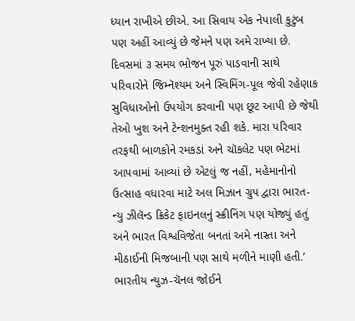ધ્યાન રાખીએ છીએ. આ સિવાય એક નેપાલી કુટુંબ પણ અહીં આવ્યું છે જેમને પણ અમે રાખ્યા છે. દિવસમાં ૩ સમય ભોજન પૂરું પાડવાની સાથે પરિવારોને જિમ્નૅશ્યમ અને સ્વિમિંગ-પૂલ જેવી રહેણાક સુવિધાઓનો ઉપયોગ કરવાની પણ છૂટ આપી છે જેથી તેઓ ખુશ અને ટેન્શનમુક્ત રહી શકે. મારા પરિવાર તરફથી બાળકોને રમકડાં અને ચૉકલેટ પણ ભેટમાં આપવામાં આવ્યાં છે એટલું જ નહીં, મહેમાનોનો ઉત્સાહ વધારવા માટે અલ મિઝાન ગ્રુપ દ્વારા ભારત-ન્યુ ઝીલૅન્ડ ક્રિકેટ ફાઇનલનું સ્ક્રીનિંગ પણ યોજ્યું હતું અને ભારત વિશ્વવિજેતા બનતાં અમે નાસ્તા અને મીઠાઈની મિજબાની પણ સાથે મળીને માણી હતી.’
ભારતીય ન્યુઝ-ચૅનલ જોઈને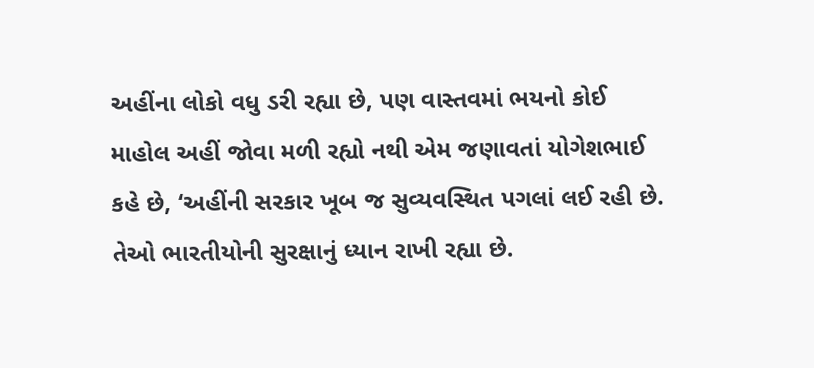અહીંના લોકો વધુ ડરી રહ્યા છે, પણ વાસ્તવમાં ભયનો કોઈ માહોલ અહીં જોવા મળી રહ્યો નથી એમ જણાવતાં યોગેશભાઈ કહે છે, ‘અહીંની સરકાર ખૂબ જ સુવ્યવસ્થિત પગલાં લઈ રહી છે. તેઓ ભારતીયોની સુરક્ષાનું ધ્યાન રાખી રહ્યા છે.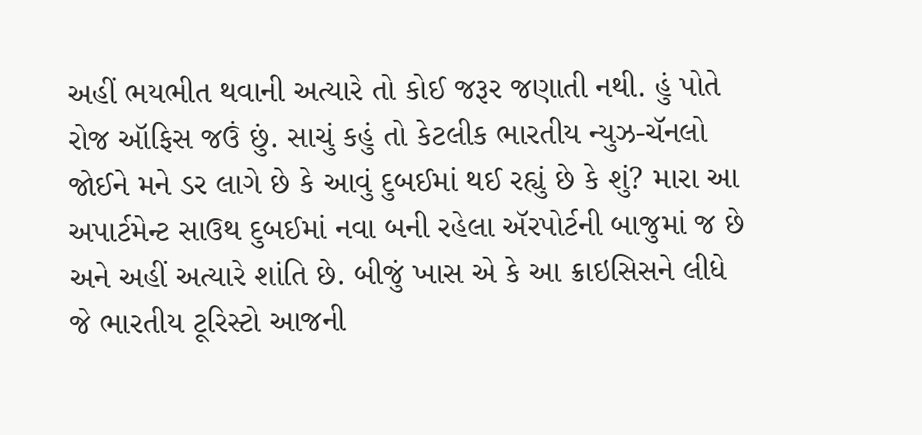અહીં ભયભીત થવાની અત્યારે તો કોઈ જરૂર જણાતી નથી. હું પોતે રોજ ઑફિસ જઉં છું. સાચું કહું તો કેટલીક ભારતીય ન્યુઝ-ચૅનલો જોઈને મને ડર લાગે છે કે આવું દુબઈમાં થઈ રહ્યું છે કે શું? મારા આ અપાર્ટમેન્ટ સાઉથ દુબઈમાં નવા બની રહેલા ઍરપોર્ટની બાજુમાં જ છે અને અહીં અત્યારે શાંતિ છે. બીજું ખાસ એ કે આ ક્રાઇસિસને લીધે જે ભારતીય ટૂરિસ્ટો આજની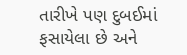તારીખે પણ દુબઈમાં ફસાયેલા છે અને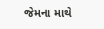જેમના માથે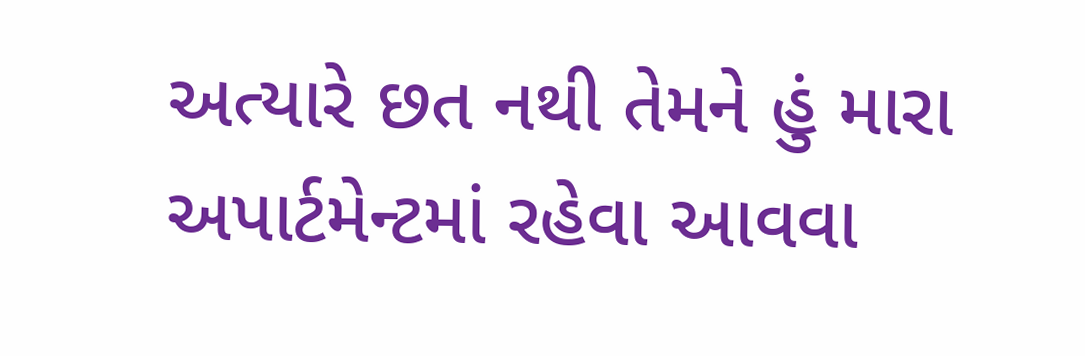અત્યારે છત નથી તેમને હું મારા અપાર્ટમેન્ટમાં રહેવા આવવા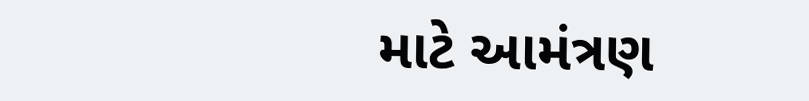માટે આમંત્રણ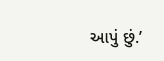આપું છું.’